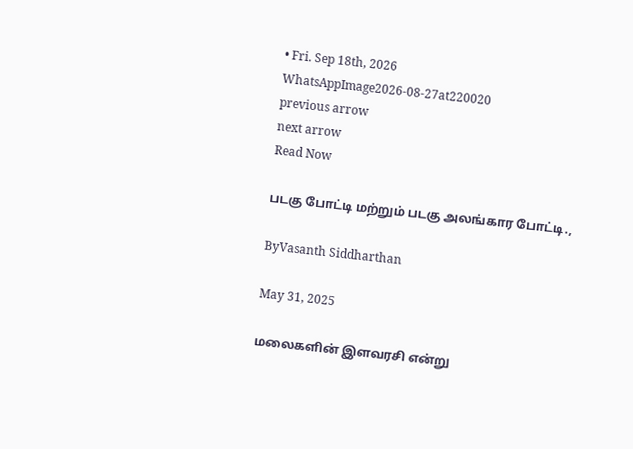• Fri. Sep 18th, 2026
WhatsAppImage2026-08-27at220020
previous arrow
next arrow
Read Now

படகு போட்டி மற்றும் படகு அலங்கார போட்டி.,

ByVasanth Siddharthan

May 31, 2025

மலைகளின் இளவரசி என்று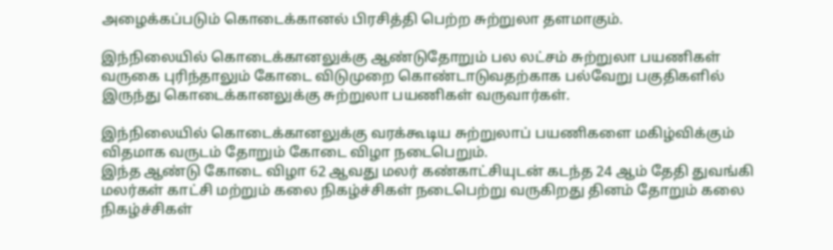அழைக்கப்படும் கொடைக்கானல் பிரசித்தி பெற்ற சுற்றுலா தளமாகும்.

இந்நிலையில் கொடைக்கானலுக்கு ஆண்டுதோறும் பல லட்சம் சுற்றுலா பயணிகள் வருகை புரிந்தாலும் கோடை விடுமுறை கொண்டாடுவதற்காக பல்வேறு பகுதிகளில் இருந்து கொடைக்கானலுக்கு சுற்றுலா பயணிகள் வருவார்கள்.

இந்நிலையில் கொடைக்கானலுக்கு வரக்கூடிய சுற்றுலாப் பயணிகளை மகிழ்விக்கும் விதமாக வருடம் தோறும் கோடை விழா நடைபெறும்.
இந்த ஆண்டு கோடை விழா 62 ஆவது மலர் கண்காட்சியுடன் கடந்த 24 ஆம் தேதி துவங்கி மலர்கள் காட்சி மற்றும் கலை நிகழ்ச்சிகள் நடைபெற்று வருகிறது தினம் தோறும் கலை நிகழ்ச்சிகள்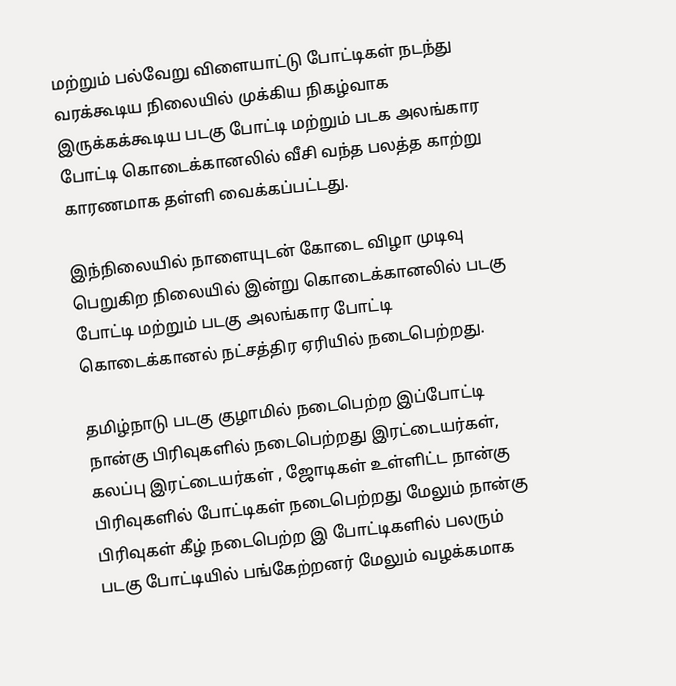மற்றும் பல்வேறு விளையாட்டு போட்டிகள் நடந்து வரக்கூடிய நிலையில் முக்கிய நிகழ்வாக இருக்கக்கூடிய படகு போட்டி மற்றும் படக அலங்கார போட்டி கொடைக்கானலில் வீசி வந்த பலத்த காற்று காரணமாக தள்ளி வைக்கப்பட்டது.

இந்நிலையில் நாளையுடன் கோடை விழா முடிவு பெறுகிற நிலையில் இன்று கொடைக்கானலில் படகு போட்டி மற்றும் படகு அலங்கார போட்டி கொடைக்கானல் நட்சத்திர ஏரியில் நடைபெற்றது.

தமிழ்நாடு படகு குழாமில் நடைபெற்ற இப்போட்டி நான்கு பிரிவுகளில் நடைபெற்றது இரட்டையர்கள், கலப்பு இரட்டையர்கள் , ஜோடிகள் உள்ளிட்ட நான்கு பிரிவுகளில் போட்டிகள் நடைபெற்றது மேலும் நான்கு பிரிவுகள் கீழ் நடைபெற்ற இ போட்டிகளில் பலரும் படகு போட்டியில் பங்கேற்றனர் மேலும் வழக்கமாக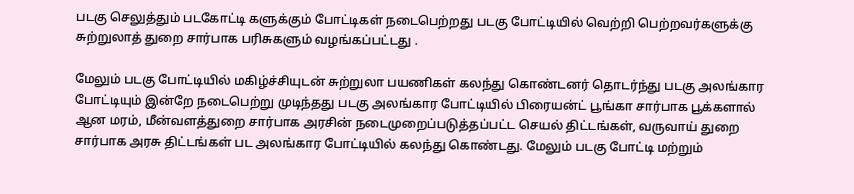படகு செலுத்தும் படகோட்டி களுக்கும் போட்டிகள் நடைபெற்றது படகு போட்டியில் வெற்றி பெற்றவர்களுக்கு சுற்றுலாத் துறை சார்பாக பரிசுகளும் வழங்கப்பட்டது .

மேலும் படகு போட்டியில் மகிழ்ச்சியுடன் சுற்றுலா பயணிகள் கலந்து கொண்டனர் தொடர்ந்து படகு அலங்கார போட்டியும் இன்றே நடைபெற்று முடிந்தது படகு அலங்கார போட்டியில் பிரையன்ட் பூங்கா சார்பாக பூக்களால் ஆன மரம், மீன்வளத்துறை சார்பாக அரசின் நடைமுறைப்படுத்தப்பட்ட செயல் திட்டங்கள், வருவாய் துறை சார்பாக அரசு திட்டங்கள் பட அலங்கார போட்டியில் கலந்து கொண்டது. மேலும் படகு போட்டி மற்றும்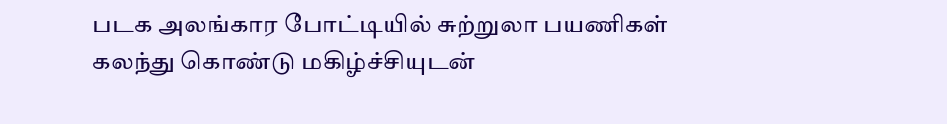படக அலங்கார போட்டியில் சுற்றுலா பயணிகள் கலந்து கொண்டு மகிழ்ச்சியுடன்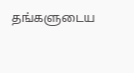தங்களுடைய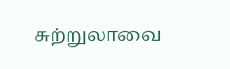சுற்றுலாவை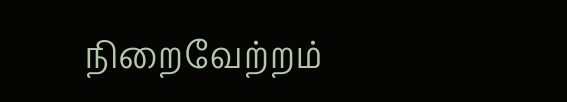நிறைவேற்றம்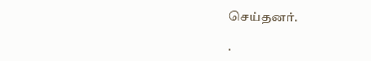செய்தனர்.

.